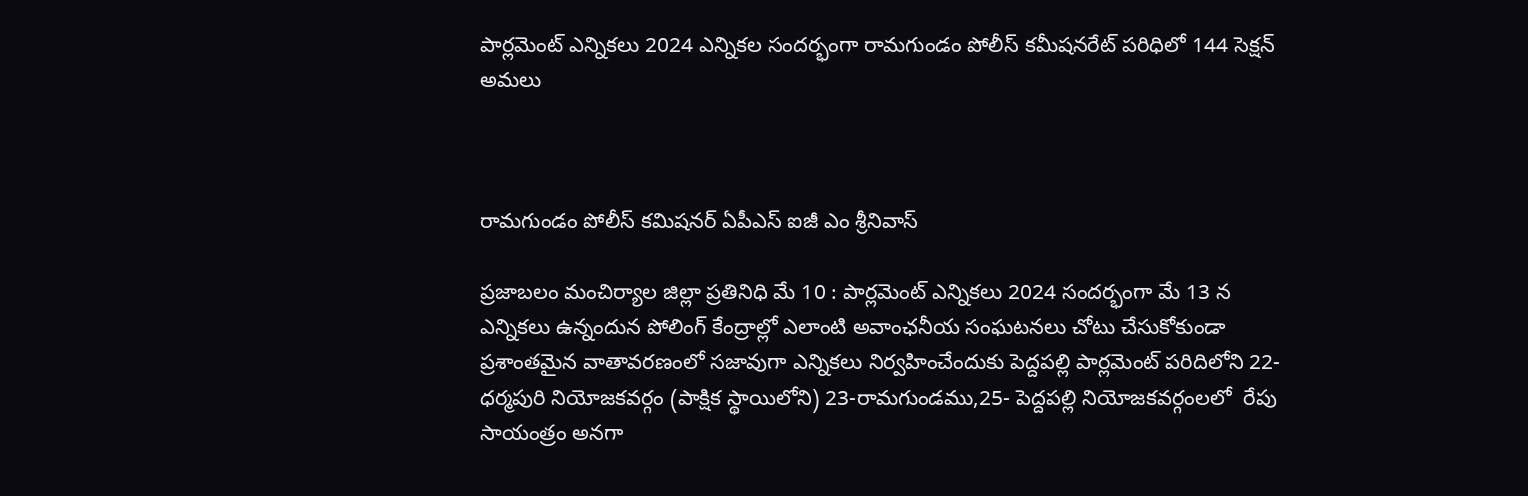పార్లమెంట్ ఎన్నికలు 2024 ఎన్నికల సందర్భంగా రామగుండం పోలీస్ కమీషనరేట్ పరిధిలో 144 సెక్షన్‌ అమలు



రామగుండం పోలీస్ కమిషనర్ ఏపీఎస్ ఐజీ ఎం శ్రీనివాస్

ప్రజాబలం మంచిర్యాల జిల్లా ప్రతినిధి మే 10 : పార్లమెంట్ ఎన్నికలు 2024 సందర్భంగా మే 13 న ఎన్నికలు ఉన్నందున పోలింగ్‌ కేంద్రాల్లో ఎలాంటి అవాంఛనీయ సంఘటనలు చోటు చేసుకోకుండా ప్రశాంతమైన వాతావరణంలో సజావుగా ఎన్నికలు నిర్వహించేందుకు పెద్దపల్లి పార్లమెంట్ పరిదిలోని 22-ధర్మపురి నియోజకవర్గం (పాక్షిక స్థాయిలోని) 23-రామగుండము,25- పెద్దపల్లి నియోజకవర్గంలలో  రేపు సాయంత్రం అనగా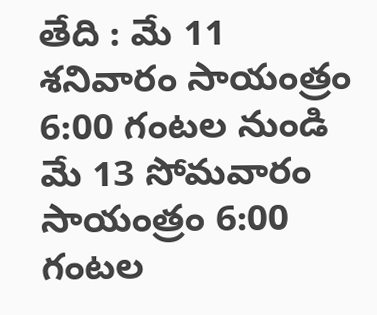తేది : మే 11 శనివారం సాయంత్రం 6:00 గంటల నుండి మే 13 సోమవారం సాయంత్రం 6:00 గంటల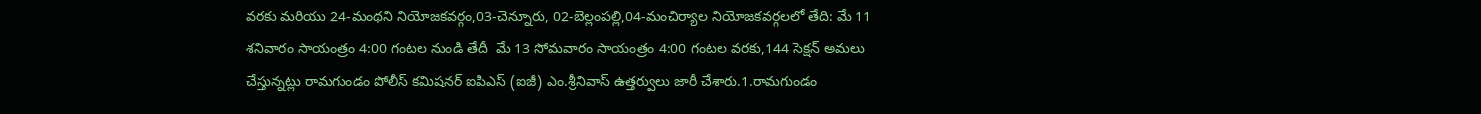వరకు మరియు 24-మంథని నియోజకవర్గం,03-చెన్నూరు, 02-బెల్లంపల్లి,04-మంచిర్యాల నియోజకవర్గలలో తేది: మే 11 శనివారం సాయంత్రం 4:00 గంటల నుండి తేదీ  మే 13 సోమవారం సాయంత్రం 4:00 గంటల వరకు,144 సెక్షన్‌ అమలు చేస్తున్నట్లు రామగుండం పోలీస్‌ కమిషనర్‌ ఐపిఎస్ (ఐజీ) ఎం.శ్రీనివాస్ ఉత్తర్వులు జారీ చేశారు.1.రామగుండం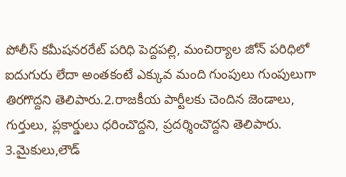పోలీస్ కమీషనరరేట్ పరిధి పెద్దపల్లి, మంచిర్యాల జోన్ పరిధిలో ఐదుగురు లేదా అంతకంటే ఎక్కువ మంది గుంపులు గుంపులుగా తిరగొద్దని తెలిపారు.2.రాజకీయ పార్టీలకు చెందిన జెండాలు, గుర్తులు, ప్లకార్డులు ధరించొద్దని, ప్రదర్శించొద్దని తెలిపారు.
3.మైకులు,లౌడ్‌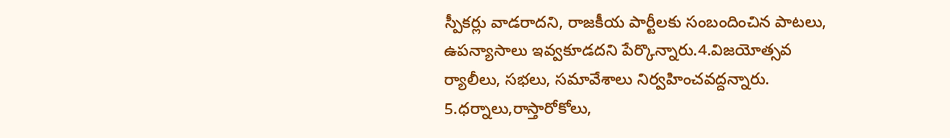స్పీకర్లు వాడరాదని, రాజకీయ పార్టీలకు సంబందించిన పాటలు, ఉపన్యాసాలు ఇవ్వకూడదని పేర్కొన్నారు.4.విజయోత్సవ ర్యాలీలు, సభలు, సమావేశాలు నిర్వహించవద్దన్నారు.
5.ధర్నాలు,రాస్తారోకోలు,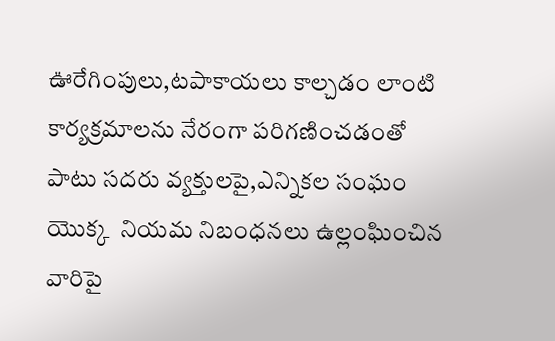ఊరేగింపులు,టపాకాయలు కాల్చడం లాంటి కార్యక్రమాలను నేరంగా పరిగణించడంతో పాటు సదరు వ్యక్తులపై,ఎన్నికల సంఘం యొక్క  నియమ నిబంధనలు ఉల్లంఘించిన వారిపై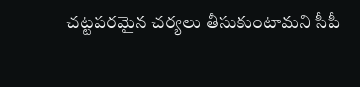చట్టపరమైన చర్యలు తీసుకుంటామని సీపీ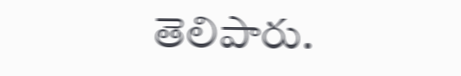తెలిపారు.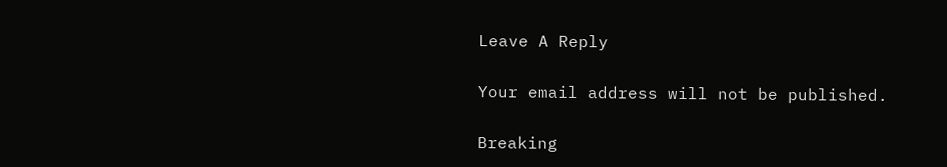Leave A Reply

Your email address will not be published.

Breaking